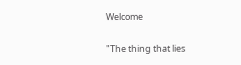Welcome

"The thing that lies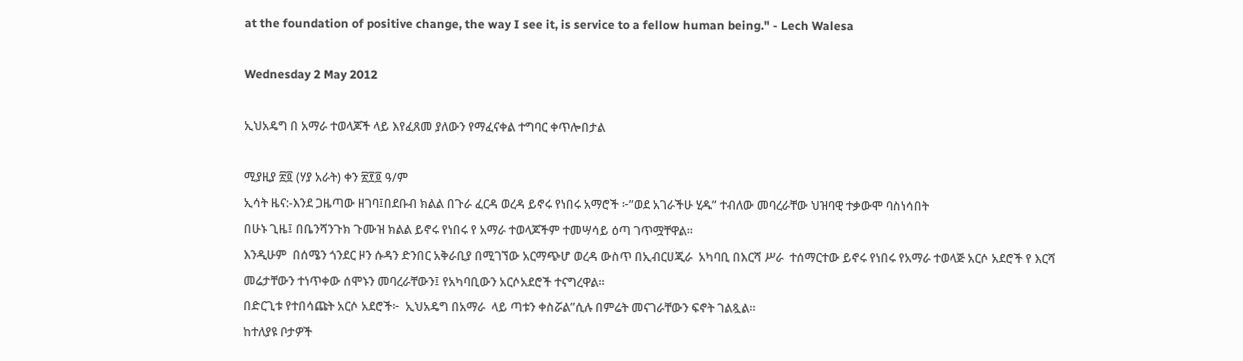at the foundation of positive change, the way I see it, is service to a fellow human being." - Lech Walesa

Wednesday 2 May 2012

ኢህአዴግ በ አማራ ተወላጆች ላይ እየፈጸመ ያለውን የማፈናቀል ተግባር ቀጥሎበታል

ሚያዚያ ፳፬ (ሃያ አራት) ቀን ፳፻፬ ዓ/ም
ኢሳት ዜና:-እንደ ጋዜጣው ዘገባ፤በደቡብ ክልል በጉራ ፈርዳ ወረዳ ይኖሩ የነበሩ አማሮች ፦”ወደ አገራችሁ ሂዱ” ተብለው መባረራቸው ህዝባዊ ተቃውሞ ባስነሳበት
በሁኑ ጊዜ፤ በቤንሻንጉክ ጉሙዝ ክልል ይኖሩ የነበሩ የ አማራ ተወላጆችም ተመሣሳይ ዕጣ ገጥሟቸዋል።
እንዲሁም  በሰሜን ጎንደር ዞን ሱዳን ድንበር አቅራቢያ በሚገኘው አርማጭሆ ወረዳ ውስጥ በኢብርሀጂራ  አካባቢ በእርሻ ሥራ  ተሰማርተው ይኖሩ የነበሩ የአማራ ተወላጅ አርሶ አደሮች የ እርሻ መሬታቸውን ተነጥቀው ሰሞኑን መባረራቸውን፤ የአካባቢውን አርሶአደሮች ተናግረዋል።
በድርጊቱ የተበሳጩት አርሶ አደሮች፦  ኢህአዴግ በአማራ  ላይ ጣቱን ቀስሯል”ሲሉ በምሬት መናገራቸውን ፍኖት ገልጿል።
ከተለያዩ ቦታዎች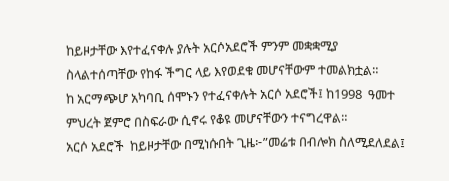ከይዞታቸው እየተፈናቀሉ ያሉት አርሶአደሮች ምንም መቋቋሚያ  ስላልተሰጣቸው የከፋ ችግር ላይ እየወደቁ መሆናቸውም ተመልክቷል።
ከ አርማጭሆ አካባቢ ሰሞኑን የተፈናቀሉት አርሶ አደሮች፤ ከ1998  ዓመተ ምህረት ጀምሮ በስፍራው ሲኖሩ የቆዩ መሆናቸውን ተናግረዋል።
አርሶ አደሮች  ከይዞታቸው በሚነሱበት ጊዜ፦”መሬቱ በብሎክ ስለሚደለደል፤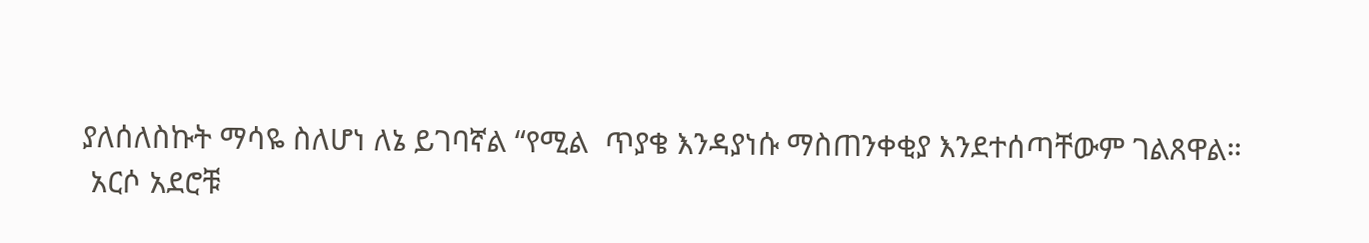ያለሰለስኩት ማሳዬ ስለሆነ ለኔ ይገባኛል “የሚል  ጥያቄ እንዳያነሱ ማስጠንቀቂያ እንደተሰጣቸውም ገልጸዋል።
 አርሶ አደሮቹ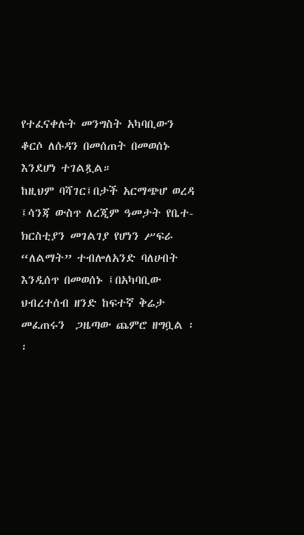የተፈናቀሉት መንግስት አካባቢውን  ቆርሶ ለሱዳን በመሰጠት በመወሰኑ እንደሆነ ተገልጿል።
ከዚህም ባሻገር፤በታች አርማጭሆ ወረዳ ፤ሳንጃ ውስጥ ለረጂም ዓመታት የቤተ-ክርስቲያን መገልገያ የሆነን ሥፍራ “ለልማት” ተብሎለአንድ ባለሀብት እንዲሰጥ በመወሰኑ ፤በአካባቢው ህብረተሰብ ዘንድ ከፍተኛ ቅሬታ መፈጠሩን  ጋዜጣው ጨምሮ ዘግቧል ፡፡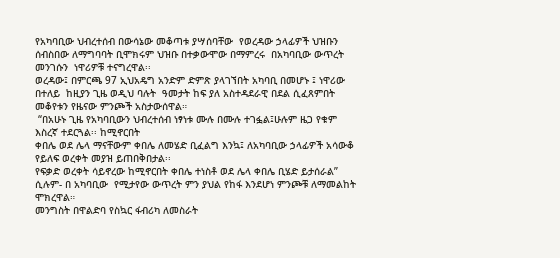የአካባቢው ህብረተሰብ በውሳኔው መቆጣቱ ያሣሰባቸው  የወረዳው ኃላፊዎች ህዝቡን ሰብስበው ለማግባባት ቢሞክሩም ህዝቡ በተቃውሞው በማምረሩ  በአካባቢው ውጥረት መንገሱን  ነዋሪዎቹ ተናግረዋል፡፡
ወረዳው፤ በምርጫ 97 ኢህአዴግ አንድም ድምጽ ያላገኘበት አካባቢ በመሆኑ ፤ ነዋሪው በተለይ  ከዚያን ጊዜ ወዲህ ባሉት  ዓመታት ከፍ ያለ አስተዳደራዊ በደል ሲፈጸምበት መቆየቱን የዜናው ምንጮች አስታውሰዋል።
 “በአሁኑ ጊዜ የአካባቢውን ህብረተሰብ ነፃነቱ ሙሉ በሙሉ ተገፏል፤ሁሉም ዜጋ የቁም እስረኛ ተደርጓል፡፡ ከሚኖርበት
ቀበሌ ወደ ሌላ ማናቸውም ቀበሌ ለመሄድ ቢፈልግ እንኳ፤ ለአካባቢው ኃላፊዎች አሳውቆ የይለፍ ወረቀት መያዝ ይጠበቅበታል፡፡
የፍቃድ ወረቀት ሳይኖረው ከሚኖርበት ቀበሌ ተነስቶ ወደ ሌላ ቀበሌ ቢሄድ ይታሰራል” ሲሉም- በ አካባቢው  የሚታየው ውጥረት ምን ያህል የከፋ እንደሆነ ምንጮቹ ለማመልከት ሞክረዋል።
መንግስት በዋልድባ የስኳር ፋብሪካ ለመስራት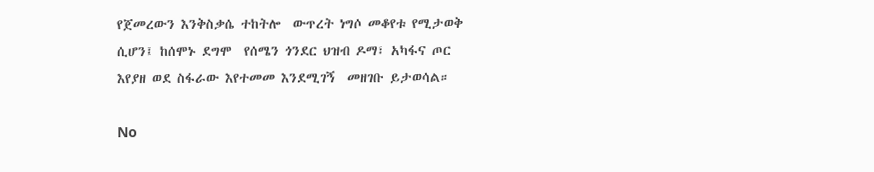የጀመረውን እንቅስቃሴ ተከትሎ  ውጥረት ነግሶ መቆየቱ የሚታወቅ ሲሆን፤ ከሰሞኑ ደግሞ  የሰሜን ጎንደር ህዝብ ዶማ፣ አካፋና ጦር እየያዘ ወደ ስፋራው እየተመመ እንደሚገኝ  መዘገቡ ይታወሳል።

No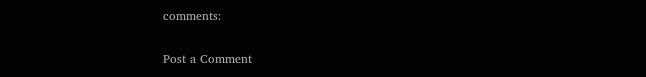comments:

Post a Comment